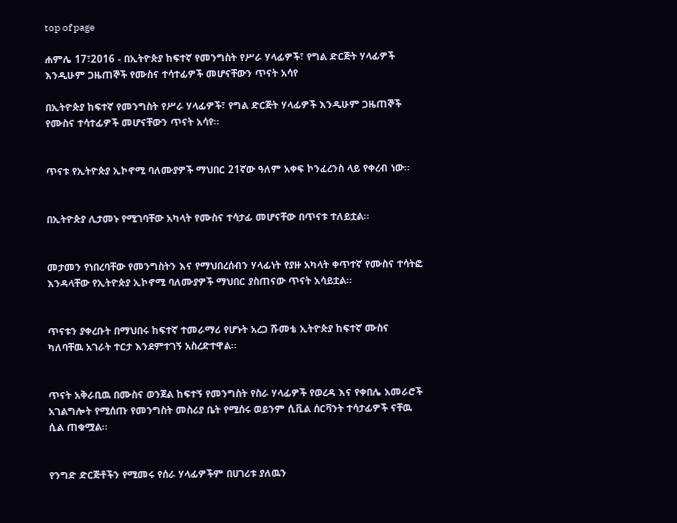top of page

ሐምሌ 17፣2016 - በኢትዮጵያ ከፍተኛ የመንግስት የሥራ ሃላፊዎች፣ የግል ድርጅት ሃላፊዎች እንዲሁም ጋዜጠኞች የሙስና ተሳተፊዎች መሆናቸውን ጥናት አሳየ

በኢትዮጵያ ከፍተኛ የመንግስት የሥራ ሃላፊዎች፣ የግል ድርጅት ሃላፊዎች እንዲሁም ጋዜጠኞች የሙስና ተሳተፊዎች መሆናቸውን ጥናት አሳየ፡፡


ጥናቱ የኢትዮጵያ ኢኮኖሚ ባለሙያዎች ማህበር 21ኛው ዓለም አቀፍ ኮንፈረንስ ላይ የቀረብ ነው፡፡


በኢትዮጵያ ሊታመኑ የሚገባቸው አካላት የሙስና ተሳታፊ መሆናቸው በጥናቱ ተለይቷል፡፡


መታመን የነበረባቸው የመንግስትን እና የማህበረሰብን ሃላፊነት የያዙ አካላት ቀጥተኛ የሙስና ተሳትፎ እንዳላቸው የኢትዮጵያ ኢኮኖሚ ባለሙያዎች ማህበር ያስጠናው ጥናት አሳይቷል፡፡


ጥናቱን ያቀረቡት በማህበሩ ከፍተኛ ተመራማሪ የሆኑት አረጋ ሹመቴ ኢትዮጵያ ከፍተኛ ሙስና ካለባቸዉ አገራት ተርታ እንደምተገኝ አስረድተዋል፡፡


ጥናት አቅራቢዉ በሙስና ወንጀል ከፍተኝ የመንግስት የስራ ሃላፊዎች የወረዳ እና የቀበሌ አመራሮች አገልግሎት የሚሰጡ የመንግስት መስሪያ ቤት የሚሰሩ ወይንም ሲቪል ሰርቫንት ተሳታፊዎች ናቸዉ ሲል ጠቁሟል፡፡


የንግድ ድርጅቶችን የሚመሩ የሰራ ሃላፊዎችም በሀገሪቱ ያለዉን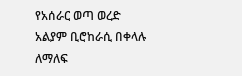የአሰራር ወጣ ወረድ አልያም ቢሮከራሲ በቀላሉ ለማለፍ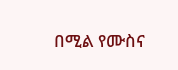በሚል የሙስና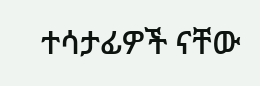ተሳታፊዎች ናቸው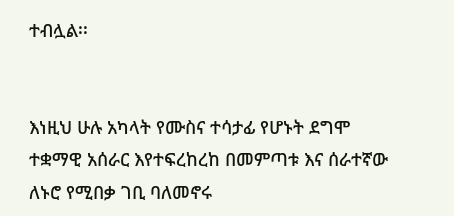ተብሏል፡፡


እነዚህ ሁሉ አካላት የሙስና ተሳታፊ የሆኑት ደግሞ ተቋማዊ አሰራር እየተፍረከረከ በመምጣቱ እና ሰራተኛው ለኑሮ የሚበቃ ገቢ ባለመኖሩ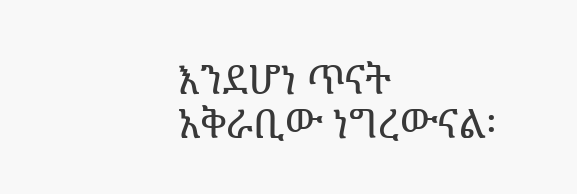እንደሆነ ጥናት አቅራቢው ነግረውናል፡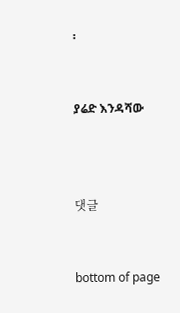፡


ያሬድ እንዳሻው



댓글


bottom of page